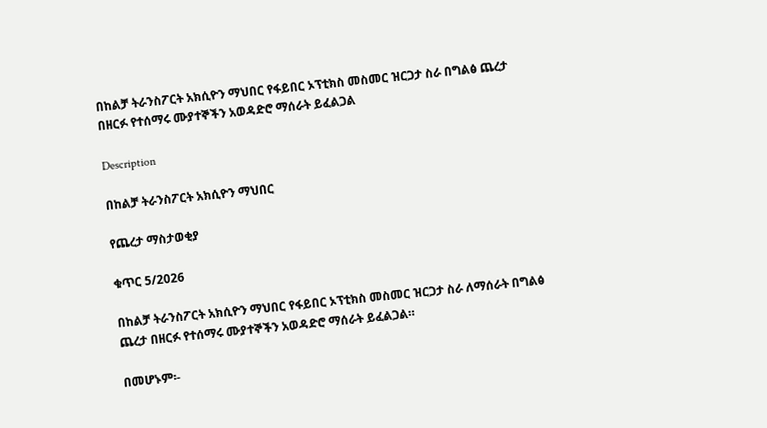በከልቻ ትራንስፖርት አክሲዮን ማህበር የፋይበር ኦፕቲክስ መስመር ዝርጋታ ስራ በግልፅ ጨረታ በዘርፉ የተሰማሩ ሙያተኞችን አወዳድሮ ማሰራት ይፈልጋል

Description

በከልቻ ትራንስፖርት አክሲዮን ማህበር

የጨረታ ማስታወቂያ

ቁጥር 5/2026

በከልቻ ትራንስፖርት አክሲዮን ማህበር የፋይበር ኦፕቲክስ መስመር ዝርጋታ ስራ ለማሰራት በግልፅ ጨረታ በዘርፉ የተሰማሩ ሙያተኞችን አወዳድሮ ማሰራት ይፈልጋል።

በመሆኑም፡-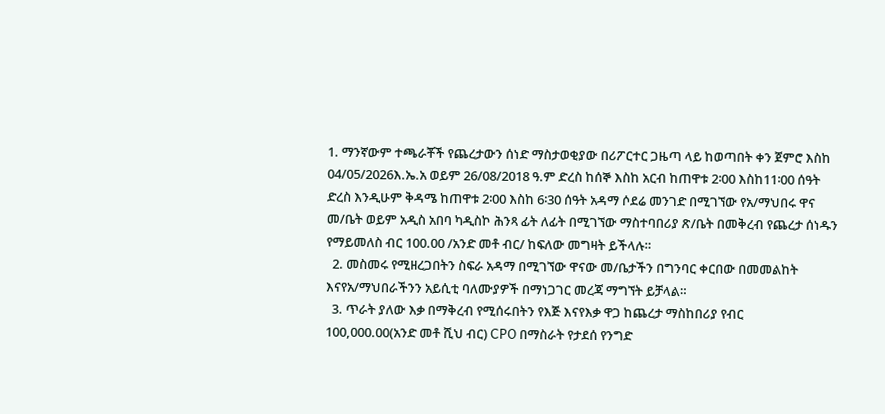1. ማንኛውም ተጫራቾች የጨረታውን ሰነድ ማስታወቂያው በሪፖርተር ጋዜጣ ላይ ከወጣበት ቀን ጀምሮ እስከ 04/05/2026እ.ኤ.አ ወይም 26/08/2018 ዓ.ም ድረስ ከሰኞ እስከ አርብ ከጠዋቱ 2፡00 እስከ11፡00 ሰዓት ድረስ እንዲሁም ቅዳሜ ከጠዋቱ 2፡00 እስከ 6፡30 ሰዓት አዳማ ሶደሬ መንገድ በሚገኘው የአ/ማህበሩ ዋና መ/ቤት ወይም አዲስ አበባ ካዲስኮ ሕንጻ ፊት ለፊት በሚገኘው ማስተባበሪያ ጽ/ቤት በመቅረብ የጨረታ ሰነዱን የማይመለስ ብር 100.00 /አንድ መቶ ብር/ ከፍለው መግዛት ይችላሉ።
  2. መስመሩ የሚዘረጋበትን ስፍራ አዳማ በሚገኘው ዋናው መ/ቤታችን በግንባር ቀርበው በመመልከት እናየአ/ማህበራችንን አይሲቲ ባለሙያዎች በማነጋገር መረጃ ማግኘት ይቻላል።
  3. ጥራት ያለው እቃ በማቅረብ የሚሰሩበትን የእጅ እናየእቃ ዋጋ ከጨረታ ማስከበሪያ የብር 100,000.00(አንድ መቶ ሺህ ብር) CPO በማስራት የታደሰ የንግድ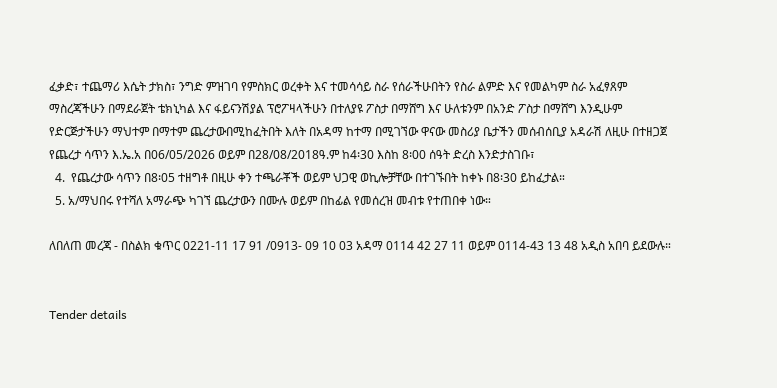ፈቃድ፣ ተጨማሪ እሴት ታክስ፣ ንግድ ምዝገባ የምስክር ወረቀት እና ተመሳሳይ ስራ የሰራችሁበትን የስራ ልምድ እና የመልካም ስራ አፈፃጸም ማስረጃችሁን በማደራጀት ቴክኒካል እና ፋይናንሽያል ፕሮፖዛላችሁን በተለያዩ ፖስታ በማሸግ እና ሁለቱንም በአንድ ፖስታ በማሸግ እንዲሁም የድርጅታችሁን ማህተም በማተም ጨረታውበሚከፈትበት እለት በአዳማ ከተማ በሚገኘው ዋናው መስሪያ ቤታችን መሰብሰቢያ አዳራሽ ለዚሁ በተዘጋጀ የጨረታ ሳጥን እ.ኤ.አ በ06/05/2026 ወይም በ28/08/2018ዓ.ም ከ4፡30 እስከ 8፡00 ሰዓት ድረስ እንድታስገቡ፣
  4.  የጨረታው ሳጥን በ8፡05 ተዘግቶ በዚሁ ቀን ተጫራቾች ወይም ህጋዊ ወኪሎቻቸው በተገኙበት ከቀኑ በ8፡30 ይከፈታል።
  5. አ/ማህበሩ የተሻለ አማራጭ ካገኘ ጨረታውን በሙሉ ወይም በከፊል የመሰረዝ መብቱ የተጠበቀ ነው።

ለበለጠ መረጃ - በስልክ ቁጥር 0221-11 17 91 /0913- 09 10 03 አዳማ 0114 42 27 11 ወይም 0114-43 13 48 አዲስ አበባ ይደውሉ።


Tender details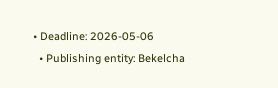• Deadline: 2026-05-06
  • Publishing entity: Bekelcha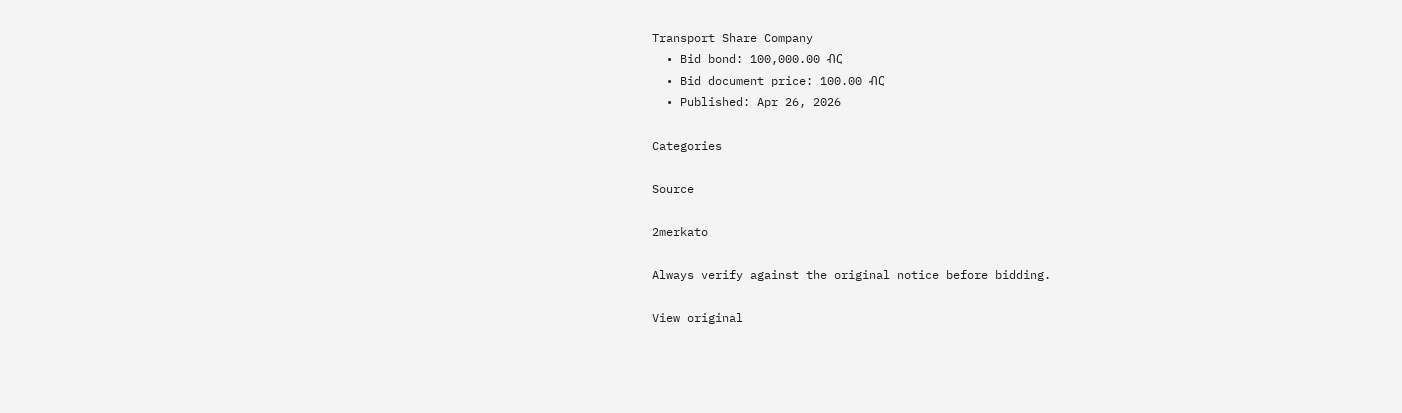Transport Share Company
  • Bid bond: 100,000.00 ብር
  • Bid document price: 100.00 ብር
  • Published: Apr 26, 2026

Categories

Source

2merkato

Always verify against the original notice before bidding.

View original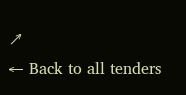↗
← Back to all tenders